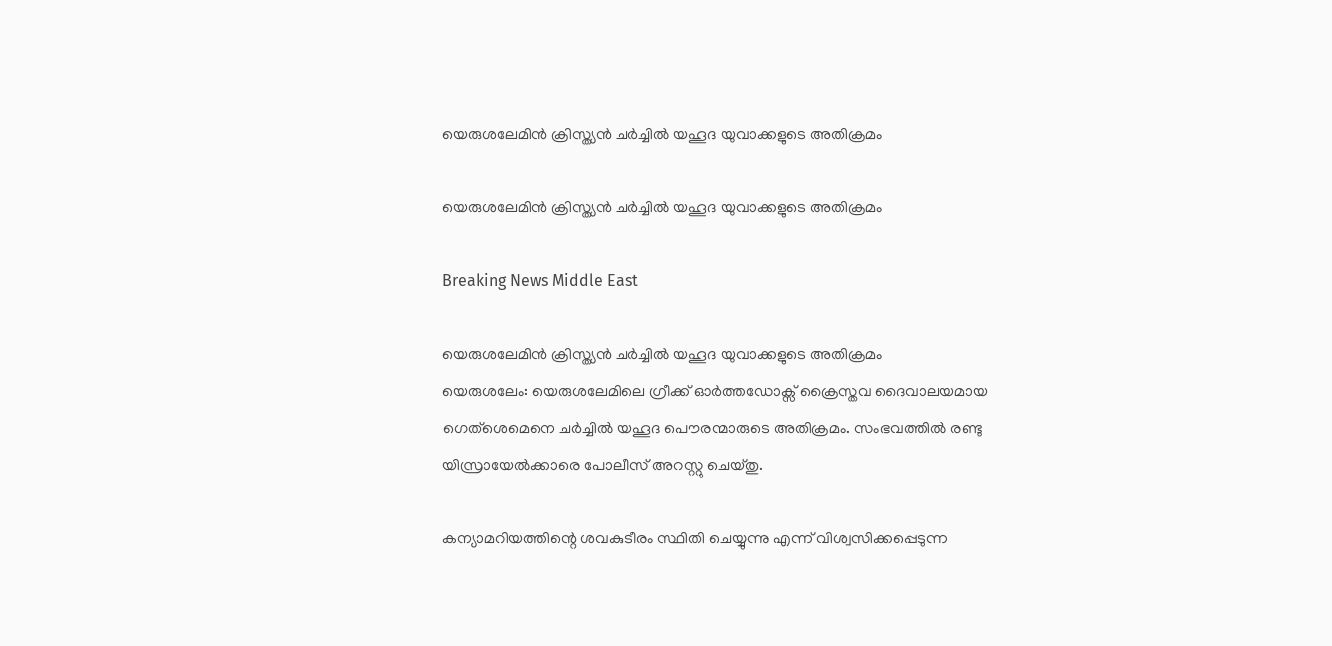യെരുശലേമിന്‍ ക്രിസ്ത്യന്‍ ചര്‍ച്ചില്‍ യഹൂദ യുവാക്കളുടെ അതിക്രമം

യെരുശലേമിന്‍ ക്രിസ്ത്യന്‍ ചര്‍ച്ചില്‍ യഹൂദ യുവാക്കളുടെ അതിക്രമം

Breaking News Middle East

യെരുശലേമിന്‍ ക്രിസ്ത്യന്‍ ചര്‍ച്ചില്‍ യഹൂദ യുവാക്കളുടെ അതിക്രമം
യെരുശലേം: യെരുശലേമിലെ ഗ്രീക്ക് ഓര്‍ത്തഡോക്സ് ക്രൈസ്തവ ദൈവാലയമായ ഗെത്ശെമെനെ ചര്‍ച്ചില്‍ യഹൂദ പൌരന്മാരുടെ അതിക്രമം. സംഭവത്തില്‍ രണ്ടു യിസ്രായേല്‍ക്കാരെ പോലീസ് അറസ്റ്റു ചെയ്തു.

കന്യാമറിയത്തിന്റെ ശവകുടീരം സ്ഥിതി ചെയ്യുന്നു എന്ന് വിശ്വസിക്കപ്പെടുന്ന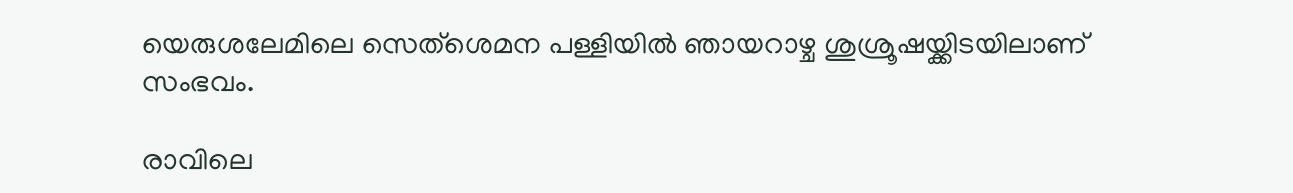യെരുശലേമിലെ സെത്ശെമന പള്ളിയില്‍ ഞായറാഴ്ച ശുശ്രൂഷയ്ക്കിടയിലാണ് സംഭവം.

രാവിലെ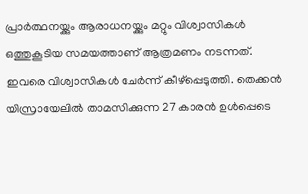പ്രാര്‍ത്ഥനയ്ക്കും ആരാധനയ്ക്കും മറ്റും വിശ്വാസികള്‍ ഒത്തുകൂടിയ സമയത്താണ് ആത്രമണം നടന്നത്. ഇവരെ വിശ്വാസികള്‍ ചേര്‍ന്ന് കീഴ്പ്പെടുത്തി. തെക്കന്‍ യിസ്രായേലില്‍ താമസിക്കുന്ന 27 കാരന്‍ ഉള്‍പ്പെടെ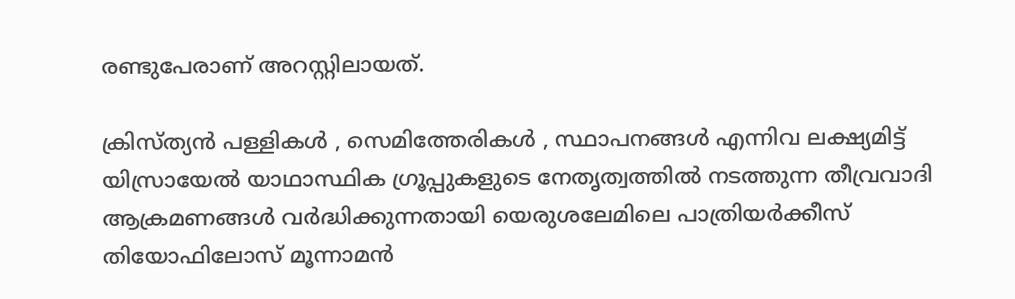രണ്ടുപേരാണ് അറസ്റ്റിലായത്.

ക്രിസ്ത്യന്‍ പള്ളികള്‍ ‍, സെമിത്തേരികള്‍ ‍, സ്ഥാപനങ്ങള്‍ എന്നിവ ലക്ഷ്യമിട്ട് യിസ്രായേല്‍ യാഥാസ്ഥിക ഗ്രൂപ്പുകളുടെ നേതൃത്വത്തില്‍ നടത്തുന്ന തീവ്രവാദി ആക്രമണങ്ങള്‍ വര്‍ദ്ധിക്കുന്നതായി യെരുശലേമിലെ പാത്രിയര്‍ക്കീസ് തിയോഫിലോസ് മൂന്നാമന്‍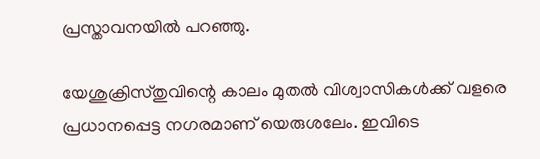പ്രസ്താവനയില്‍ പറഞ്ഞു.

യേശുക്രിസ്തുവിന്റെ കാലം മുതല്‍ വിശ്വാസികള്‍ക്ക് വളരെ പ്രധാനപ്പെട്ട നഗരമാണ് യെരുശലേം. ഇവിടെ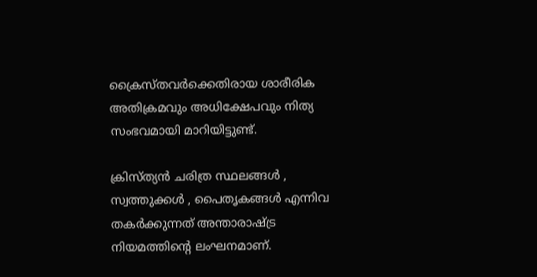ക്രൈസ്തവര്‍ക്കെതിരായ ശാരീരിക അതിക്രമവും അധിക്ഷേപവും നിത്യ സംഭവമായി മാറിയിട്ടുണ്ട്.

ക്രിസ്ത്യന്‍ ചരിത്ര സ്ഥലങ്ങള്‍ ‍, സ്വത്തുക്കള്‍ ‍, പൈതൃകങ്ങള്‍ എന്നിവ തകര്‍ക്കുന്നത് അന്താരാഷ്ട്ര നിയമത്തിന്റെ ലംഘനമാണ്.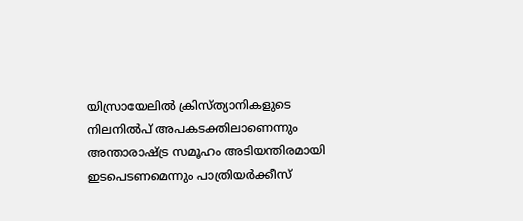യിസ്രായേലില്‍ ക്രിസ്ത്യാനികളുടെ നിലനില്‍പ് അപകടക്തിലാണെന്നും അന്താരാഷ്ട്ര സമൂഹം അടിയന്തിരമായി ഇടപെടണമെന്നും പാത്രിയര്‍ക്കീസ്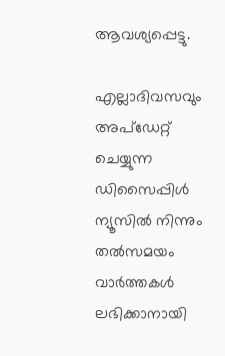ആവശ്യപ്പെട്ടു.

എല്ലാദിവസവും അപ്ഡേറ്റ് ചെയ്യുന്ന ഡിസൈപ്പിൾ ന്യൂസിൽ നിന്നും തൽസമയം വാർത്തകൾ ലഭിക്കാനായി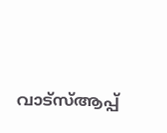വാട്സ്ആപ്പ്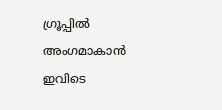ഗ്രൂപ്പിൽ അംഗമാകാൻ ഇവിടെ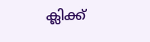ക്ലിക്ക്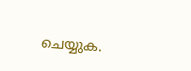ചെയ്യുക.